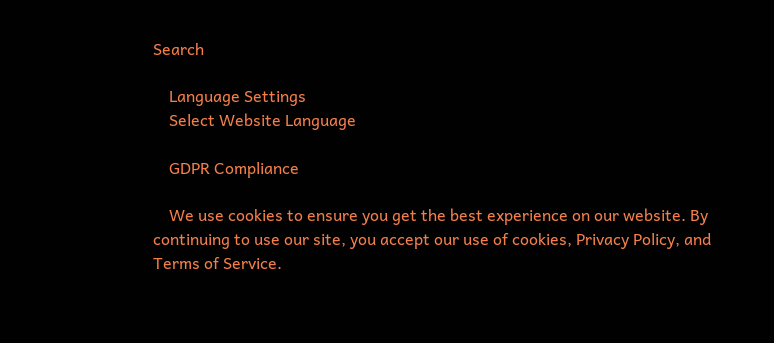Search

    Language Settings
    Select Website Language

    GDPR Compliance

    We use cookies to ensure you get the best experience on our website. By continuing to use our site, you accept our use of cookies, Privacy Policy, and Terms of Service.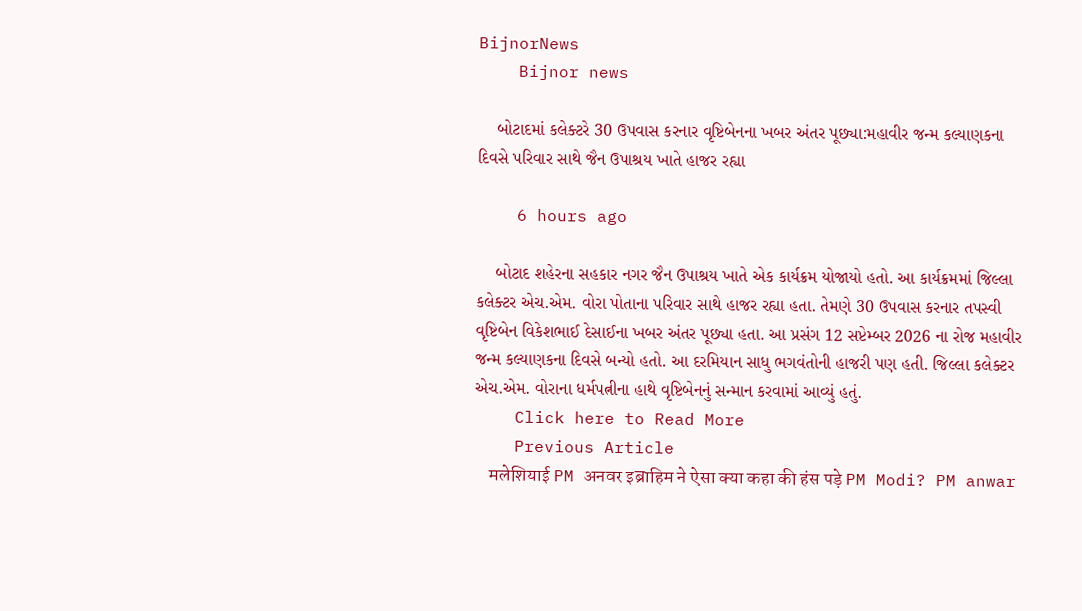BijnorNews
    Bijnor news

    બોટાદમાં કલેક્ટરે 30 ઉપવાસ કરનાર વૃષ્ટિબેનના ખબર અંતર પૂછ્યા:મહાવીર જન્મ કલ્યાણકના દિવસે પરિવાર સાથે જૈન ઉપાશ્રય ખાતે હાજર રહ્યા

    6 hours ago

    બોટાદ શહેરના સહકાર નગર જૈન ઉપાશ્રય ખાતે એક કાર્યક્રમ યોજાયો હતો. આ કાર્યક્રમમાં જિલ્લા કલેક્ટર એચ.એમ. વોરા પોતાના પરિવાર સાથે હાજર રહ્યા હતા. તેમણે 30 ઉપવાસ કરનાર તપસ્વી વૃષ્ટિબેન વિકેશભાઈ દેસાઈના ખબર અંતર પૂછ્યા હતા. આ પ્રસંગ 12 સપ્ટેમ્બર 2026 ના રોજ મહાવીર જન્મ કલ્યાણકના દિવસે બન્યો હતો. આ દરમિયાન સાધુ ભગવંતોની હાજરી પણ હતી. જિલ્લા કલેક્ટર એચ.એમ. વોરાના ધર્મપત્નીના હાથે વૃષ્ટિબેનનું સન્માન કરવામાં આવ્યું હતું.
    Click here to Read More
    Previous Article
    मलेशियाई PM अनवर इब्राहिम ने ऐसा क्या कहा की हंस पड़े PM Modi? PM anwar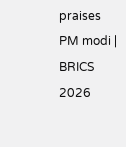praises PM modi | BRICS 2026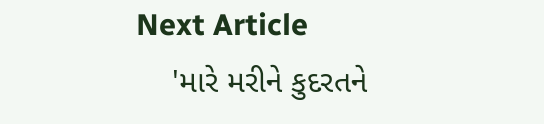Next Article
    'મારે મરીને કુદરતને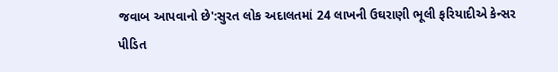જવાબ આપવાનો છે':સુરત લોક અદાલતમાં 24 લાખની ઉઘરાણી ભૂલી ફરિયાદીએ કેન્સર પીડિત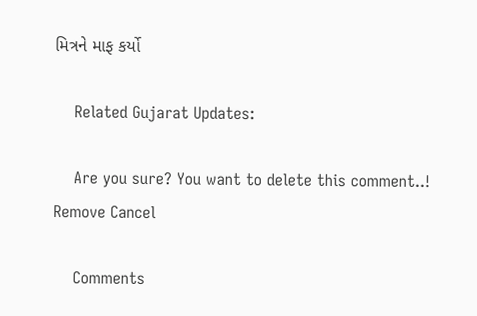મિત્રને માફ કર્યો

    Related Gujarat Updates:

    Are you sure? You want to delete this comment..! Remove Cancel

    Comments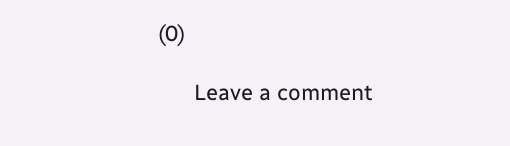(0)

      Leave a comment